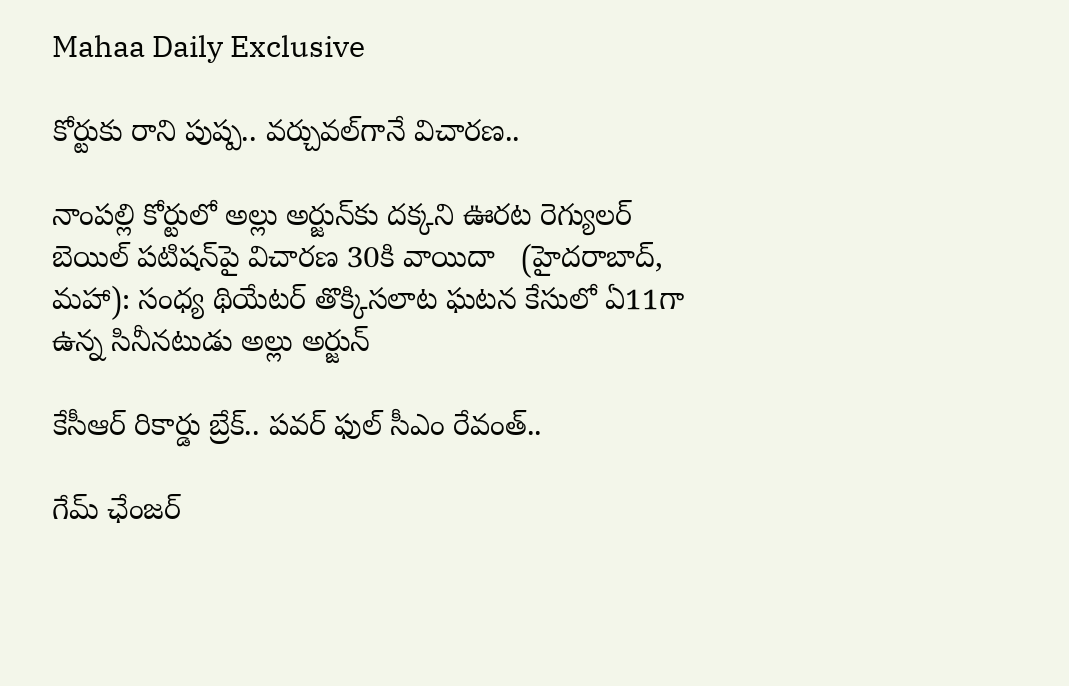Mahaa Daily Exclusive

కోర్టుకు రాని పుష్ప.. వర్చువల్‌గానే విచారణ..

నాంపల్లి కోర్టులో అల్లు అర్జున్‌కు దక్కని ఊరట రెగ్యులర్‌ బెయిల్‌ పటిషన్‌పై విచారణ 30కి వాయిదా   (హైదరాబాద్, మహా): సంధ్య థియేటర్‌ తొక్కిసలాట ఘటన కేసులో ఏ11గా ఉన్న సినీనటుడు అల్లు అర్జున్‌

కేసీఆర్ రికార్డు బ్రేక్.. పవర్ ఫుల్ సీఎం రేవంత్..

గేమ్ ఛేంజర్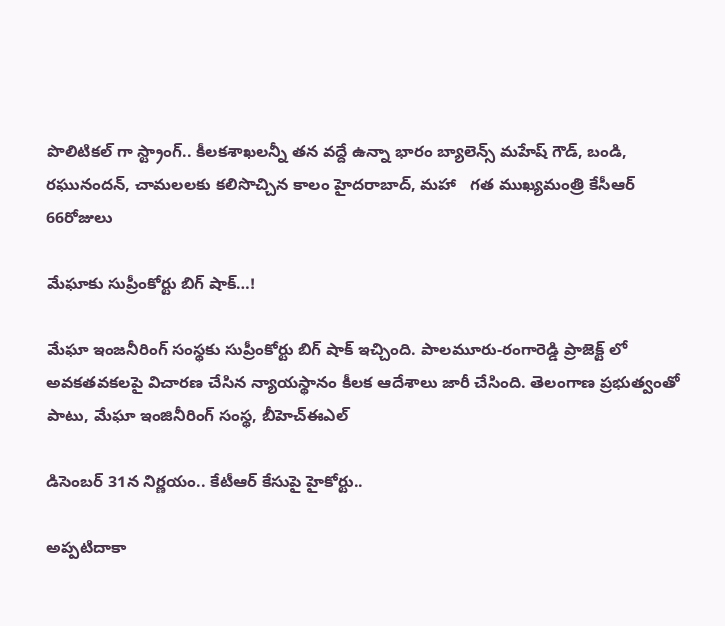పొలిటికల్ గా స్ట్రాంగ్.. కీలకశాఖలన్నీ తన వద్దే ఉన్నా భారం బ్యాలెన్స్ మహేష్ గౌడ్, బండి, రఘునందన్, చామలలకు కలిసొచ్చిన కాలం హైదరాబాద్, మహా   గత ముఖ్యమంత్రి కేసీఆర్ 66రోజులు

మేఘాకు సుప్రీంకోర్టు బిగ్ షాక్…!

మేఘా ఇంజనీరింగ్ సంస్థకు సుప్రీంకోర్టు బిగ్ షాక్ ఇచ్చింది. పాలమూరు-రంగారెడ్డి ప్రాజెక్ట్ లో అవకతవకలపై విచారణ చేసిన న్యాయస్థానం కీలక ఆదేశాలు జారీ చేసింది. తెలంగాణ ప్రభుత్వంతో పాటు, మేఘా ఇంజినీరింగ్ సంస్థ, బీహెచ్ఈఎల్

డిసెంబర్ 31న నిర్ణయం.. కేటీఆర్ కేసుపై హైకోర్టు..

అప్పటిదాకా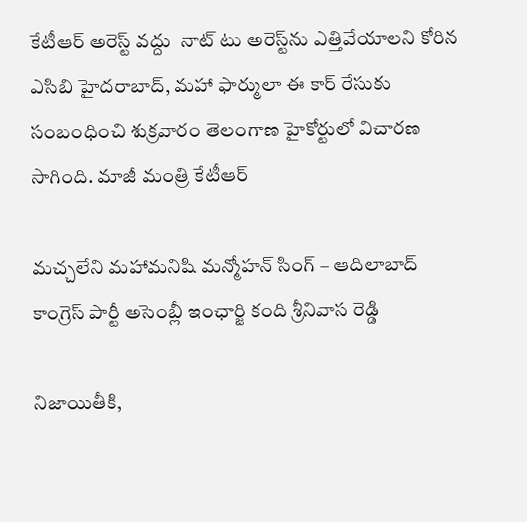కేటీఆర్ అరెస్ట్ వద్దు  నాట్ టు అరెస్ట్‌ను ఎత్తివేయాలని కోరిన ఎసిబి హైదరాబాద్, మహా ఫార్ములా ఈ కార్ రేసుకు సంబంధించి శుక్రవారం తెలంగాణ హైకోర్టులో విచారణ సాగింది. మాజీ మంత్రి కేటీఆర్

మ‌చ్చ‌లేని మ‌హామ‌నిషి మ‌న్మోహ‌న్ సింగ్ – ఆదిలాబాద్ కాంగ్రెస్ పార్టీ అసెంబ్లీ ఇంఛార్జి కంది శ్రీ‌నివాస రెడ్డి

నిజాయితీకి,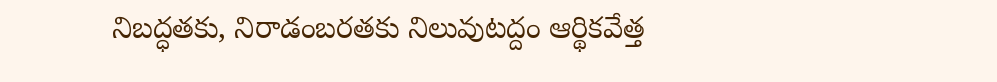నిబద్ధతకు, నిరాడంబ‌ర‌త‌కు నిలువుటద్దం ఆర్థికవేత్త‌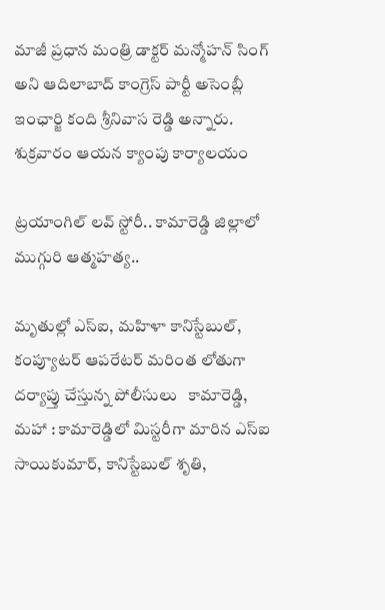మాజీ ప్రధాన మంత్రి డాక్ట‌ర్ మన్మోహన్ సింగ్ అని ఆదిలాబాద్ కాంగ్రెస్ పార్టీ అసెంబ్లీ ఇంఛార్జి కంది శ్రీ‌నివాస రెడ్డి అన్నారు. శుక్ర‌వారం ఆయ‌న క్యాంపు కార్యాల‌యం

ట్రయాంగిల్ లవ్ స్టోరీ.. కామారెడ్డి జిల్లాలో ముగ్గురి ఆత్మహత్య..

మృతుల్లో ఎస్ఐ, మహిళా కానిస్టేబుల్, కంప్యూటర్ ఆపరేటర్ మరింత లోతుగా దర్యాప్తు చేస్తున్న పోలీసులు   కామారెడ్డి, మహా : కామారెడ్డిలో మిస్టరీగా మారిన ఎస్ఐ సాయికుమార్, కానిస్టేబుల్ శృతి,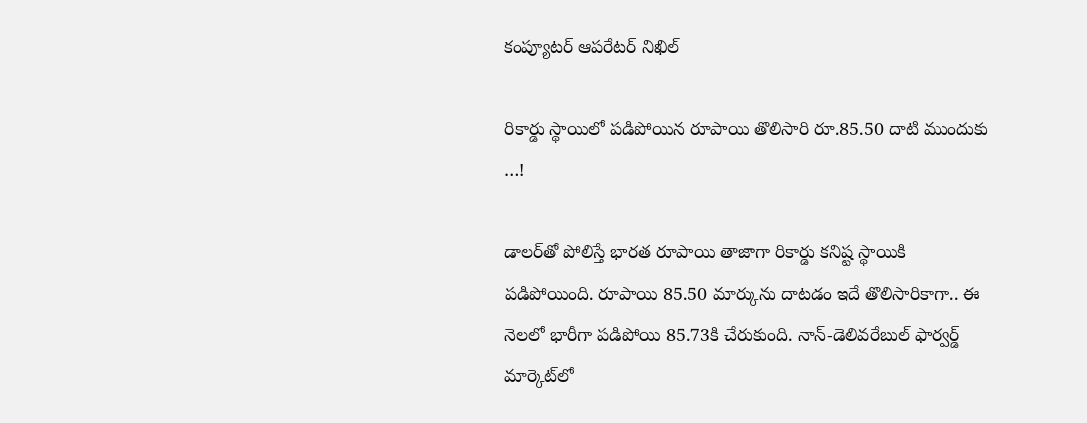కంప్యూటర్ ఆపరేటర్ నిఖిల్

రికార్డు స్థాయిలో ప‌డిపోయిన రూపాయి తొలిసారి రూ.85.50 దాటి ముందుకు …!

డాలర్‌తో పోలిస్తే భారత రూపాయి తాజాగా రికార్డు కనిష్ట స్థాయికి ప‌డిపోయింది. రూపాయి 85.50 మార్కును దాటడం ఇదే తొలిసారికాగా.. ఈ నెలలో భారీగా పడిపోయి 85.73కి చేరుకుంది. నాన్-డెలివరేబుల్ ఫార్వర్డ్ మార్కెట్‌లో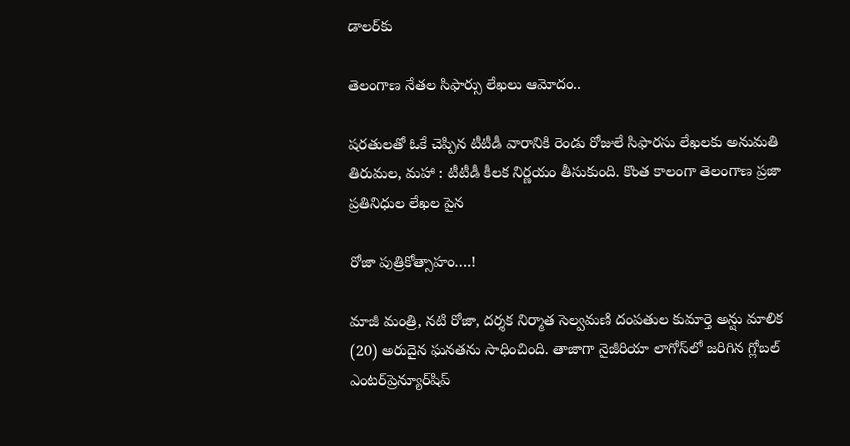డాలర్‌కు

తెలంగాణ నేతల సిఫార్సు లేఖలు ఆమోదం..

షరతులతో ఓకే చెప్పిన టీటీడీ వారానికి రెండు రోజులే సిఫారసు లేఖలకు అనుమతి   తిరుమల, మహా : టీటీడీ కీలక నిర్ణయం తీసుకుంది. కొంత కాలంగా తెలంగాణ ప్రజా ప్రతినిధుల లేఖల పైన

రోజా పుత్రికోత్సాహం….!

మాజీ మంత్రి, నటి రోజా, దర్శక నిర్మాత సెల్వమణి దంపతుల కుమార్తె అన్షు మాలిక (20) అరుదైన ఘ‌న‌త‌ను సాధించింది. తాజాగా నైజీరియా లాగోస్‌లో జ‌రిగిన గ్లోబ‌ల్ ఎంట‌ర్‌ప్రెన్యూర్‌షిప్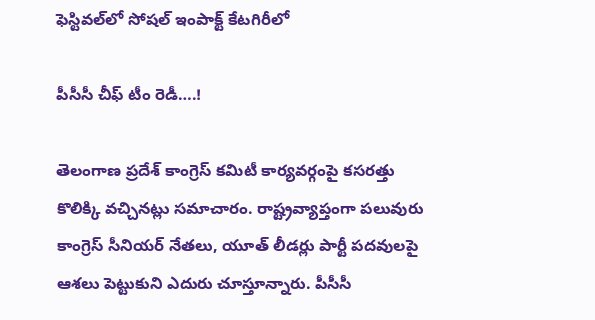ఫెస్టివ‌ల్‌లో సోష‌ల్ ఇంపాక్ట్ కేట‌గిరీలో

పీసీసీ చీఫ్‌ టీం రెడీ….!

తెలంగాణ ప్రదేశ్‌ కాంగ్రెస్‌ కమిటీ కార్యవర్గంపై కసరత్తు కొలిక్కి వచ్చినట్లు సమాచారం. రాష్ట్రవ్యాప్తంగా పలువురు కాంగ్రెస్‌ సీనియర్‌ నేతలు, యూత్‌ లీడర్లు పార్టీ పదవులపై ఆశలు పెట్టుకుని ఎదురు చూస్తూన్నారు. పీసీసీ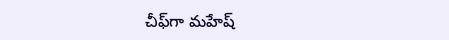చీఫ్‌గా మహేష్‌